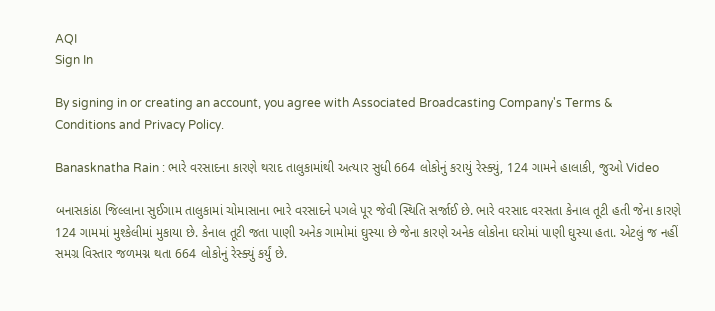AQI
Sign In

By signing in or creating an account, you agree with Associated Broadcasting Company's Terms & Conditions and Privacy Policy.

Banasknatha Rain : ભારે વરસાદના કારણે થરાદ તાલુકામાંથી અત્યાર સુધી 664 લોકોનું કરાયું રેસ્ક્યું, 124 ગામને હાલાકી, જુઓ Video

બનાસકાંઠા જિલ્લાના સુઈગામ તાલુકામાં ચોમાસાના ભારે વરસાદને પગલે પૂર જેવી સ્થિતિ સર્જાઈ છે. ભારે વરસાદ વરસતા કેનાલ તૂટી હતી જેના કારણે 124 ગામમાં મુશ્કેલીમાં મુકાયા છે. કેનાલ તૂટી જતા પાણી અનેક ગામોમાં ઘુસ્યા છે જેના કારણે અનેક લોકોના ઘરોમાં પાણી ઘુસ્યા હતા. એટલું જ નહીં સમગ્ર વિસ્તાર જળમગ્ન થતા 664 લોકોનું રેસ્ક્યું કર્યું છે.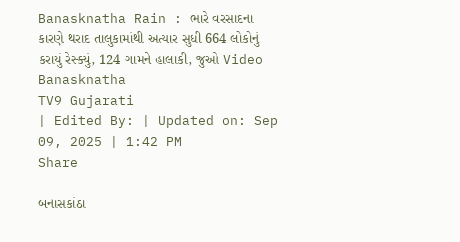Banasknatha Rain : ભારે વરસાદના કારણે થરાદ તાલુકામાંથી અત્યાર સુધી 664 લોકોનું કરાયું રેસ્ક્યું, 124 ગામને હાલાકી, જુઓ Video
Banasknatha
TV9 Gujarati
| Edited By: | Updated on: Sep 09, 2025 | 1:42 PM
Share

બનાસકાંઠા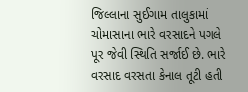જિલ્લાના સુઈગામ તાલુકામાં ચોમાસાના ભારે વરસાદને પગલે પૂર જેવી સ્થિતિ સર્જાઈ છે. ભારે વરસાદ વરસતા કેનાલ તૂટી હતી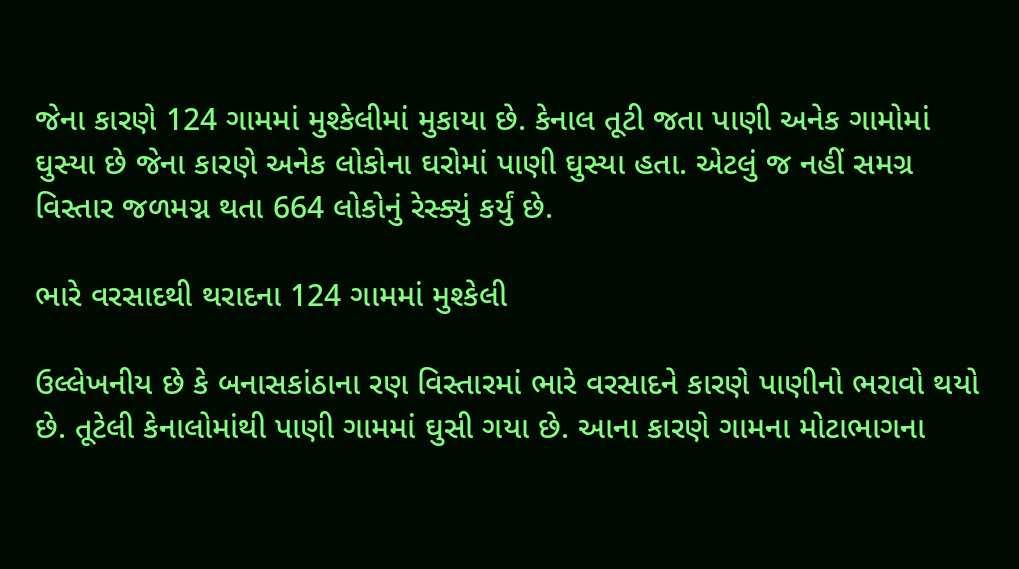જેના કારણે 124 ગામમાં મુશ્કેલીમાં મુકાયા છે. કેનાલ તૂટી જતા પાણી અનેક ગામોમાં ઘુસ્યા છે જેના કારણે અનેક લોકોના ઘરોમાં પાણી ઘુસ્યા હતા. એટલું જ નહીં સમગ્ર વિસ્તાર જળમગ્ન થતા 664 લોકોનું રેસ્ક્યું કર્યું છે.

ભારે વરસાદથી થરાદના 124 ગામમાં મુશ્કેલી

ઉલ્લેખનીય છે કે બનાસકાંઠાના રણ વિસ્તારમાં ભારે વરસાદને કારણે પાણીનો ભરાવો થયો છે. તૂટેલી કેનાલોમાંથી પાણી ગામમાં ઘુસી ગયા છે. આના કારણે ગામના મોટાભાગના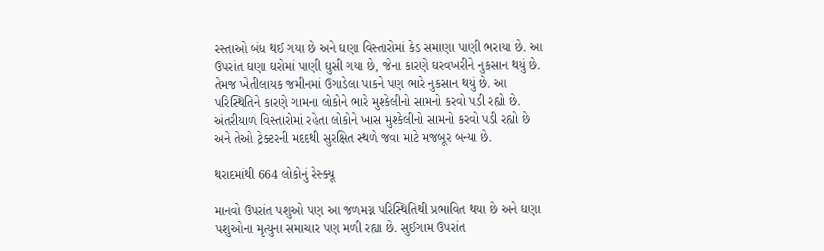રસ્તાઓ બંધ થઈ ગયા છે અને ઘણા વિસ્તારોમાં કેડ સમાણા પાણી ભરાયા છે. આ ઉપરાંત ઘણા ઘરોમાં પાણી ઘુસી ગયા છે, જેના કારણે ઘરવખરીને નુકસાન થયું છે. તેમજ ખેતીલાયક જમીનમાં ઉગાડેલા પાકને પણ ભારે નુકસાન થયું છે. આ પરિસ્થિતિને કારણે ગામના લોકોને ભારે મુશ્કેલીનો સામનો કરવો પડી રહ્યો છે. અંતરીયાળ વિસ્તારોમાં રહેતા લોકોને ખાસ મુશ્કેલીનો સામનો કરવો પડી રહ્યો છે અને તેઓ ટ્રેક્ટરની મદદથી સુરક્ષિત સ્થળે જવા માટે મજબૂર બન્યા છે.

થરાદમાંથી 664 લોકોનું રેસ્ક્યૂ

માનવો ઉપરાંત પશુઓ પણ આ જળમગ્ન પરિસ્થિતિથી પ્રભાવિત થયા છે અને ઘણા પશુઓના મૃત્યુના સમાચાર પણ મળી રહ્યા છે. સુઈગામ ઉપરાંત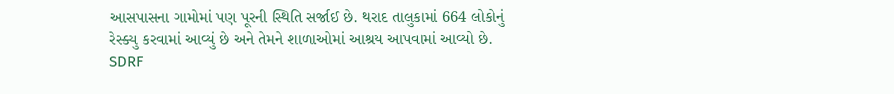આસપાસના ગામોમાં પણ પૂરની સ્થિતિ સર્જાઈ છે. થરાદ તાલુકામાં 664 લોકોનું રેસ્ક્યુ કરવામાં આવ્યું છે અને તેમને શાળાઓમાં આશ્રય આપવામાં આવ્યો છે. SDRF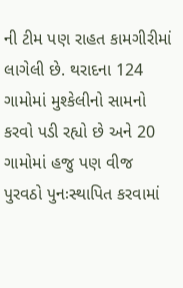ની ટીમ પણ રાહત કામગીરીમાં લાગેલી છે. થરાદના 124 ગામોમાં મુશ્કેલીનો સામનો કરવો પડી રહ્યો છે અને 20 ગામોમાં હજુ પણ વીજ પુરવઠો પુનઃસ્થાપિત કરવામાં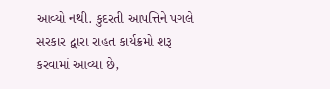આવ્યો નથી. કુદરતી આપત્તિને પગલે સરકાર દ્વારા રાહત કાર્યક્રમો શરૂ કરવામાં આવ્યા છે,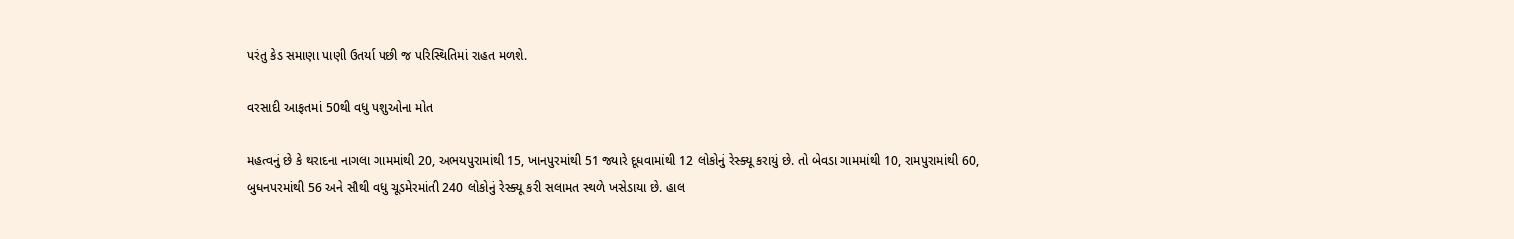પરંતુ કેડ સમાણા પાણી ઉતર્યા પછી જ પરિસ્થિતિમાં રાહત મળશે.

વરસાદી આફતમાં 50થી વધુ પશુઓના મોત

મહત્વનું છે કે થરાદના નાગલા ગામમાંથી 20, અભયપુરામાંથી 15, ખાનપુરમાંથી 51 જ્યારે દૂધવામાંથી 12 લોકોનું રેસ્ક્યૂ કરાયું છે. તો બેવડા ગામમાંથી 10, રામપુરામાંથી 60, બુધનપરમાંથી 56 અને સૌથી વધુ ચૂડમેરમાંતી 240 લોકોનું રેસ્ક્યૂ કરી સલામત સ્થળે ખસેડાયા છે. હાલ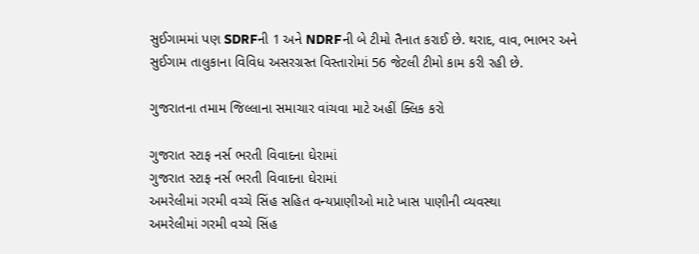સુઈગામમાં પણ SDRFની 1 અને NDRFની બે ટીમો તૈનાત કરાઈ છે. થરાદ, વાવ, ભાભર અને સુઈગામ તાલુકાના વિવિધ અસરગ્રસ્ત વિસ્તારોમાં 56 જેટલી ટીમો કામ કરી રહી છે.

ગુજરાતના તમામ જિલ્લાના સમાચાર વાંચવા માટે અહીં ક્લિક કરો

ગુજરાત સ્ટાફ નર્સ ભરતી વિવાદના ઘેરામાં
ગુજરાત સ્ટાફ નર્સ ભરતી વિવાદના ઘેરામાં
અમરેલીમાં ગરમી વચ્ચે સિંહ સહિત વન્યપ્રાણીઓ માટે ખાસ પાણીની વ્યવસ્થા
અમરેલીમાં ગરમી વચ્ચે સિંહ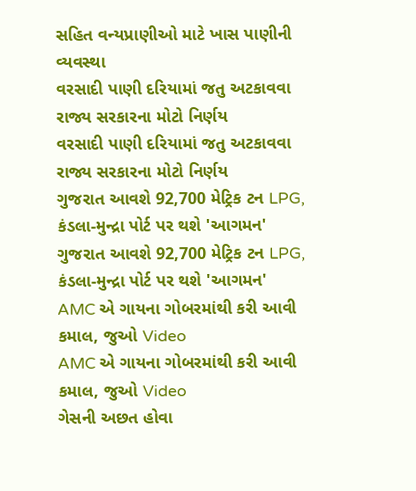સહિત વન્યપ્રાણીઓ માટે ખાસ પાણીની વ્યવસ્થા
વરસાદી પાણી દરિયામાં જતુ અટકાવવા રાજ્ય સરકારના મોટો નિર્ણય
વરસાદી પાણી દરિયામાં જતુ અટકાવવા રાજ્ય સરકારના મોટો નિર્ણય
ગુજરાત આવશે 92,700 મેટ્રિક ટન LPG, કંડલા-મુન્દ્રા પોર્ટ પર થશે 'આગમન'
ગુજરાત આવશે 92,700 મેટ્રિક ટન LPG, કંડલા-મુન્દ્રા પોર્ટ પર થશે 'આગમન'
AMC એ ગાયના ગોબરમાંથી કરી આવી કમાલ, જુઓ Video
AMC એ ગાયના ગોબરમાંથી કરી આવી કમાલ, જુઓ Video
ગેસની અછત હોવા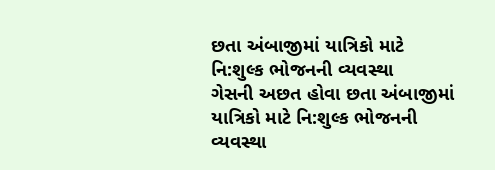છતા અંબાજીમાં યાત્રિકો માટે નિ:શુલ્ક ભોજનની વ્યવસ્થા
ગેસની અછત હોવા છતા અંબાજીમાં યાત્રિકો માટે નિ:શુલ્ક ભોજનની વ્યવસ્થા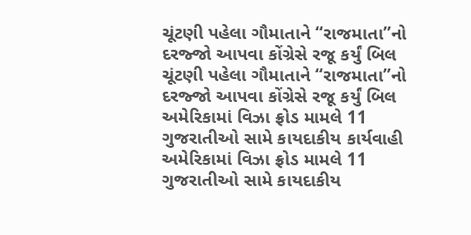ચૂંટણી પહેલા ગૌમાતાને “રાજમાતા”નો દરજ્જો આપવા કોંગ્રેસે રજૂ કર્યું બિલ
ચૂંટણી પહેલા ગૌમાતાને “રાજમાતા”નો દરજ્જો આપવા કોંગ્રેસે રજૂ કર્યું બિલ
અમેરિકામાં વિઝા ફ્રોડ મામલે 11 ગુજરાતીઓ સામે કાયદાકીય કાર્યવાહી
અમેરિકામાં વિઝા ફ્રોડ મામલે 11 ગુજરાતીઓ સામે કાયદાકીય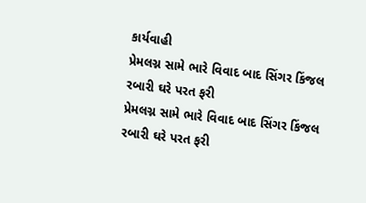કાર્યવાહી
પ્રેમલગ્ન સામે ભારે વિવાદ બાદ સિંગર કિંજલ રબારી ઘરે પરત ફરી
પ્રેમલગ્ન સામે ભારે વિવાદ બાદ સિંગર કિંજલ રબારી ઘરે પરત ફરી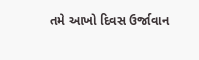તમે આખો દિવસ ઉર્જાવાન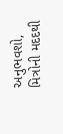અનુભવશો, મિત્રોની મદદથી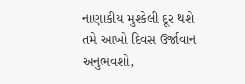નાણાકીય મુશ્કેલી દૂર થશે
તમે આખો દિવસ ઉર્જાવાન અનુભવશો,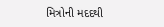મિત્રોની મદદથી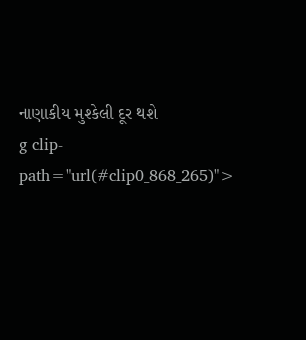નાણાકીય મુશ્કેલી દૂર થશે
g clip-path="url(#clip0_868_265)">